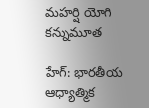మహర్షి యోగి కన్నుమూత

హేగ్: భారతీయ ఆధ్యాత్మిక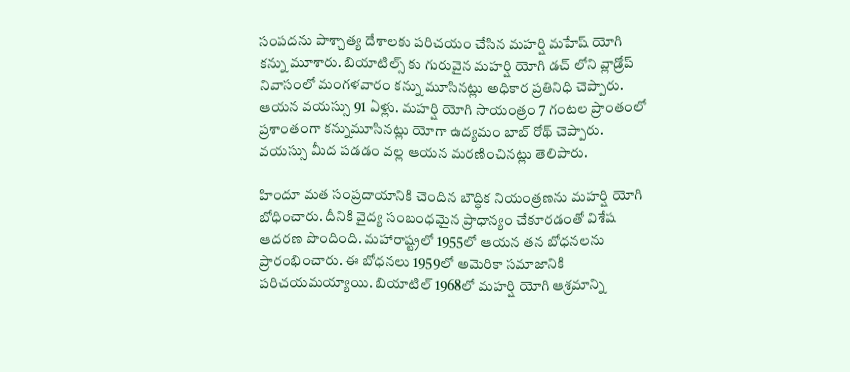సంపదను పాశ్చాత్య దేశాలకు పరిచయం చేసిన మహర్షి మహేష్ యోగి కన్ను మూశారు. బియాటిల్స్ కు గురువైన మహర్షి యోగి డచ్ లోని వ్లాడ్రోప్ నివాసంలో మంగళవారం కన్ను మూసినట్లు అధికార ప్రతినిధి చెప్పారు. ఆయన వయస్సు 91 ఏళ్లు. మహర్షి యోగి సాయంత్రం 7 గంటల ప్రాంతంలో ప్రశాంతంగా కన్నుమూసినట్లు యోగా ఉద్యమం బాబ్ రోథ్ చెప్పారు. వయస్సు మీద పడడం వల్ల ఆయన మరణించినట్లు తెలిపారు.

హిందూ మత సంప్రదాయానికి చెందిన బౌద్ధిక నియంత్రణను మహర్షి యోగి బోధించారు. దీనికి వైద్య సంబంధమైన ప్రాధాన్యం చేకూరడంతో విశేష ఆదరణ పొందింది. మహారాష్ట్రలో 1955లో ఆయన తన బోధనలను ప్రారంభించారు. ఈ బోధనలు 1959లో అమెరికా సమాజానికి పరిచయమయ్యాయి. బియాటిల్ 1968లో మహర్షి యోగి ఆశ్రమాన్ని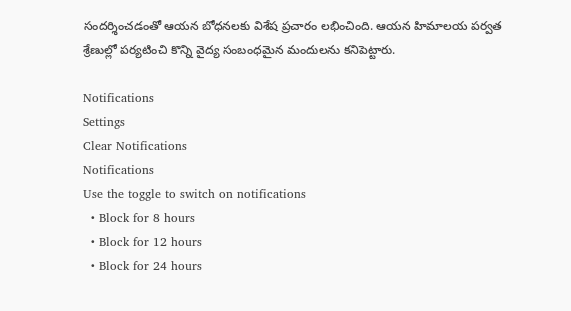సందర్శించడంతో ఆయన బోధనలకు విశేష ప్రచారం లభించింది. ఆయన హిమాలయ పర్వత శ్రేణుల్లో పర్యటించి కొన్ని వైద్య సంబంధమైన మందులను కనిపెట్టారు.

Notifications
Settings
Clear Notifications
Notifications
Use the toggle to switch on notifications
  • Block for 8 hours
  • Block for 12 hours
  • Block for 24 hours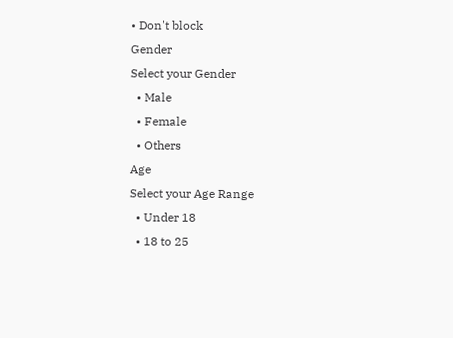• Don't block
Gender
Select your Gender
  • Male
  • Female
  • Others
Age
Select your Age Range
  • Under 18
  • 18 to 25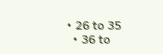• 26 to 35
  • 36 to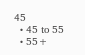45
  • 45 to 55
  • 55+